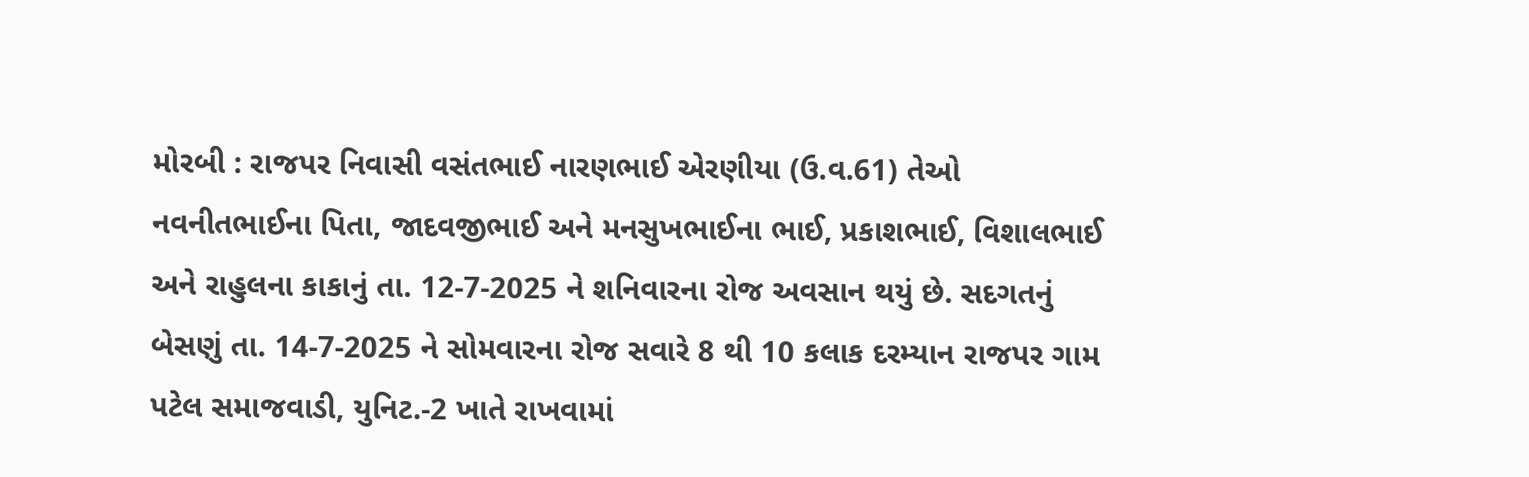મોરબી : રાજપર નિવાસી વસંતભાઈ નારણભાઈ એરણીયા (ઉ.વ.61) તેઓ નવનીતભાઈના પિતા, જાદવજીભાઈ અને મનસુખભાઈના ભાઈ, પ્રકાશભાઈ, વિશાલભાઈ અને રાહુલના કાકાનું તા. 12-7-2025 ને શનિવારના રોજ અવસાન થયું છે. સદગતનું બેસણું તા. 14-7-2025 ને સોમવારના રોજ સવારે 8 થી 10 કલાક દરમ્યાન રાજપર ગામ પટેલ સમાજવાડી, યુનિટ.-2 ખાતે રાખવામાં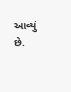આવ્યું છે.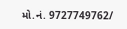મો.નં. 9727749762/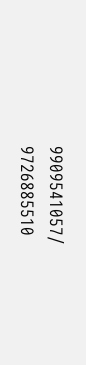9909541057/ 9726885510